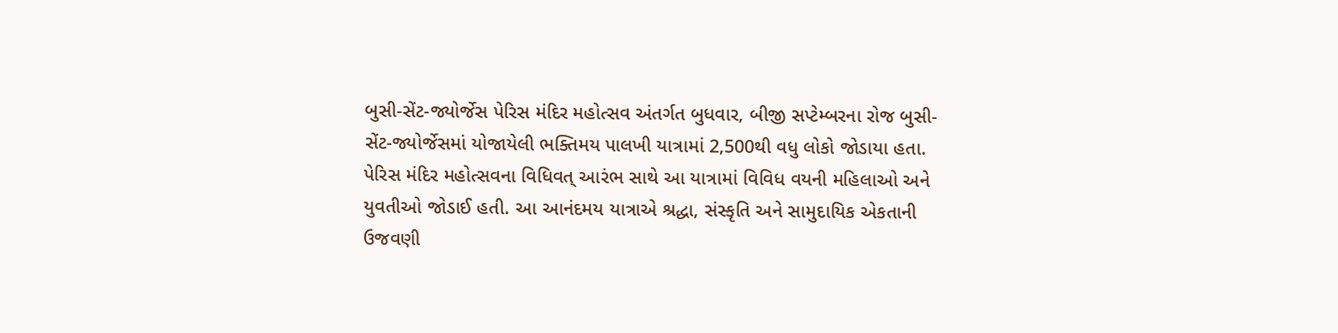બુસી-સેંટ-જ્યોર્જેસ પેરિસ મંદિર મહોત્સવ અંતર્ગત બુધવાર, બીજી સપ્ટેમ્બરના રોજ બુસી-સેંટ-જ્યોર્જેસમાં યોજાયેલી ભક્તિમય પાલખી યાત્રામાં 2,500થી વધુ લોકો જોડાયા હતા. પેરિસ મંદિર મહોત્સવના વિધિવત્ આરંભ સાથે આ યાત્રામાં વિવિધ વયની મહિલાઓ અને યુવતીઓ જોડાઈ હતી. આ આનંદમય યાત્રાએ શ્રદ્ધા, સંસ્કૃતિ અને સામુદાયિક એકતાની ઉજવણી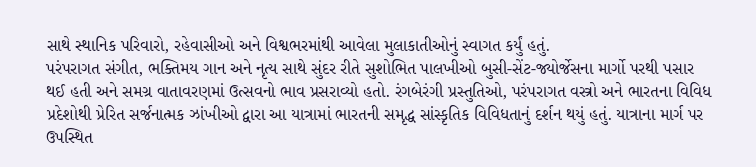સાથે સ્થાનિક પરિવારો, રહેવાસીઓ અને વિશ્વભરમાંથી આવેલા મુલાકાતીઓનું સ્વાગત કર્યું હતું.
પરંપરાગત સંગીત, ભક્તિમય ગાન અને નૃત્ય સાથે સુંદર રીતે સુશોભિત પાલખીઓ બુસી-સેંટ-જ્યોર્જેસના માર્ગો પરથી પસાર થઈ હતી અને સમગ્ર વાતાવરણમાં ઉત્સવનો ભાવ પ્રસરાવ્યો હતો. રંગબેરંગી પ્રસ્તુતિઓ, પરંપરાગત વસ્ત્રો અને ભારતના વિવિધ પ્રદેશોથી પ્રેરિત સર્જનાત્મક ઝાંખીઓ દ્વારા આ યાત્રામાં ભારતની સમૃદ્ધ સાંસ્કૃતિક વિવિધતાનું દર્શન થયું હતું. યાત્રાના માર્ગ પર ઉપસ્થિત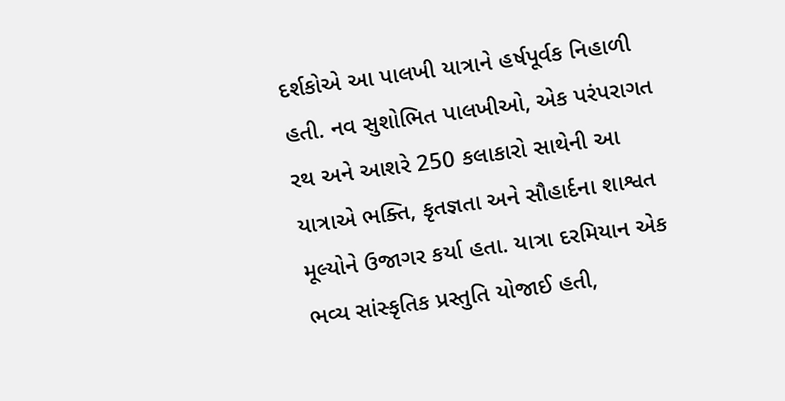દર્શકોએ આ પાલખી યાત્રાને હર્ષપૂર્વક નિહાળી હતી. નવ સુશોભિત પાલખીઓ, એક પરંપરાગત રથ અને આશરે 250 કલાકારો સાથેની આ યાત્રાએ ભક્તિ, કૃતજ્ઞતા અને સૌહાર્દના શાશ્વત મૂલ્યોને ઉજાગર કર્યા હતા. યાત્રા દરમિયાન એક ભવ્ય સાંસ્કૃતિક પ્રસ્તુતિ યોજાઈ હતી,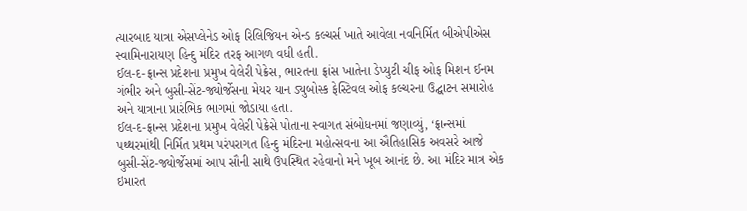ત્યારબાદ યાત્રા એસપ્લેનેડ ઓફ રિલિજિયન એન્ડ કલ્ચર્સ ખાતે આવેલા નવનિર્મિત બીએપીએસ સ્વામિનારાયણ હિન્દુ મંદિર તરફ આગળ વધી હતી.
ઈલ-દ-ફ્રાન્સ પ્રદેશના પ્રમુખ વેલેરી પેક્રેસ, ભારતના ફ્રાંસ ખાતેના ડેપ્યુટી ચીફ ઓફ મિશન ઈનમ ગંભીર અને બુસી-સેંટ-જ્યોર્જેસના મેયર યાન ડ્યુબોસ્ક ફેસ્ટિવલ ઓફ કલ્ચરના ઉદ્ઘાટન સમારોહ અને યાત્રાના પ્રારંભિક ભાગમાં જોડાયા હતા.
ઈલ-દ-ફ્રાન્સ પ્રદેશના પ્રમુખ વેલેરી પેક્રેસે પોતાના સ્વાગત સંબોધનમાં જણાવ્યું, ‘ફ્રાન્સમાં પથ્થરમાંથી નિર્મિત પ્રથમ પરંપરાગત હિન્દુ મંદિરના મહોત્સવના આ ઐતિહાસિક અવસરે આજે બુસી-સેંટ-જ્યોર્જેસમાં આપ સૌની સાથે ઉપસ્થિત રહેવાનો મને ખૂબ આનંદ છે. આ મંદિર માત્ર એક ઇમારત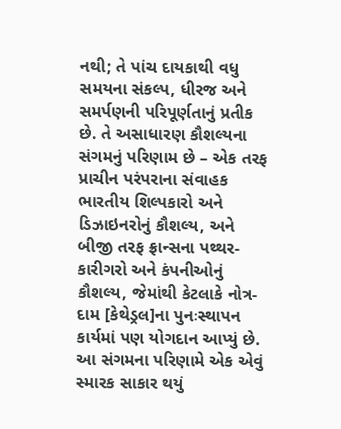નથી; તે પાંચ દાયકાથી વધુ સમયના સંકલ્પ, ધીરજ અને સમર્પણની પરિપૂર્ણતાનું પ્રતીક છે. તે અસાધારણ કૌશલ્યના સંગમનું પરિણામ છે – એક તરફ પ્રાચીન પરંપરાના સંવાહક ભારતીય શિલ્પકારો અને ડિઝાઇનરોનું કૌશલ્ય, અને બીજી તરફ ફ્રાન્સના પથ્થર-કારીગરો અને કંપનીઓનું કૌશલ્ય, જેમાંથી કેટલાકે નોત્ર-દામ [કેથેડ્રલ]ના પુનઃસ્થાપન કાર્યમાં પણ યોગદાન આપ્યું છે. આ સંગમના પરિણામે એક એવું સ્મારક સાકાર થયું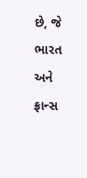છે, જે ભારત અને ફ્રાન્સ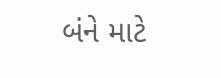બંને માટે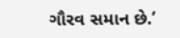ગૌરવ સમાન છે.’